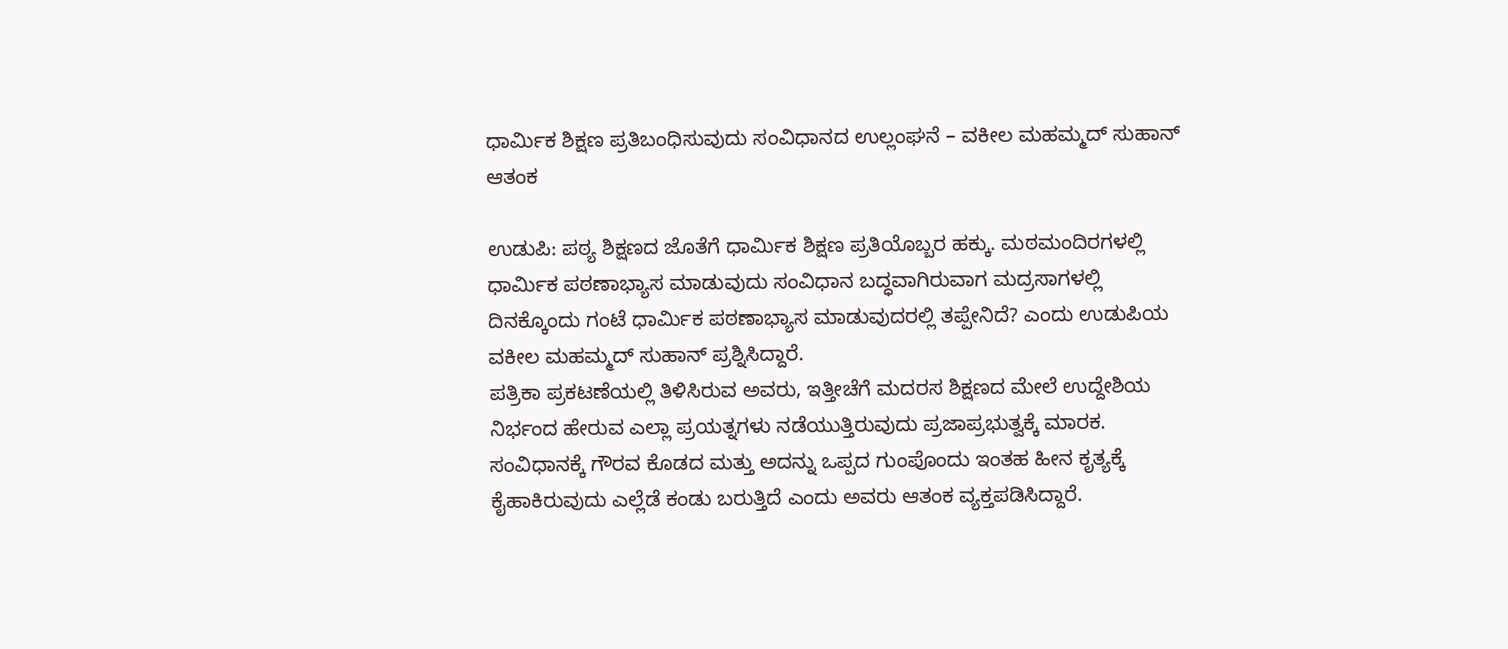ಧಾರ್ಮಿಕ ಶಿಕ್ಷಣ ಪ್ರತಿಬಂಧಿಸುವುದು ಸಂವಿಧಾನದ ಉಲ್ಲಂಘನೆ – ವಕೀಲ ಮಹಮ್ಮದ್ ಸುಹಾನ್ ಆತಂಕ

ಉಡುಪಿ: ಪಠ್ಯ ಶಿಕ್ಷಣದ ಜೊತೆಗೆ ಧಾರ್ಮಿಕ ಶಿಕ್ಷಣ ಪ್ರತಿಯೊಬ್ಬರ ಹಕ್ಕು. ಮಠಮಂದಿರಗಳಲ್ಲಿ ಧಾರ್ಮಿಕ ಪಠಣಾಭ್ಯಾಸ ಮಾಡುವುದು ಸಂವಿಧಾನ ಬದ್ಧವಾಗಿರುವಾಗ ಮದ್ರಸಾಗಳಲ್ಲಿ ದಿನಕ್ಕೊಂದು ಗಂಟೆ ಧಾರ್ಮಿಕ ಪಠಣಾಭ್ಯಾಸ ಮಾಡುವುದರಲ್ಲಿ ತಪ್ಪೇನಿದೆ? ಎಂದು ಉಡುಪಿಯ ವಕೀಲ ಮಹಮ್ಮದ್ ಸುಹಾನ್ ಪ್ರಶ್ನಿಸಿದ್ದಾರೆ.
ಪತ್ರಿಕಾ ಪ್ರಕಟಣೆಯಲ್ಲಿ ತಿಳಿಸಿರುವ ಅವರು, ಇತ್ತೀಚೆಗೆ ಮದರಸ ಶಿಕ್ಷಣದ ಮೇಲೆ ಉದ್ದೇಶಿಯ ನಿರ್ಭಂದ ಹೇರುವ ಎಲ್ಲಾ ಪ್ರಯತ್ನಗಳು ನಡೆಯುತ್ತಿರುವುದು ಪ್ರಜಾಪ್ರಭುತ್ವಕ್ಕೆ ಮಾರಕ. ಸಂವಿಧಾನಕ್ಕೆ ಗೌರವ ಕೊಡದ ಮತ್ತು ಅದನ್ನು ಒಪ್ಪದ ಗುಂಪೊಂದು ಇಂತಹ ಹೀನ ಕೃತ್ಯಕ್ಕೆ ಕೈಹಾಕಿರುವುದು ಎಲ್ಲೆಡೆ ಕಂಡು ಬರುತ್ತಿದೆ ಎಂದು ಅವರು ಆತಂಕ ವ್ಯಕ್ತಪಡಿಸಿದ್ದಾರೆ.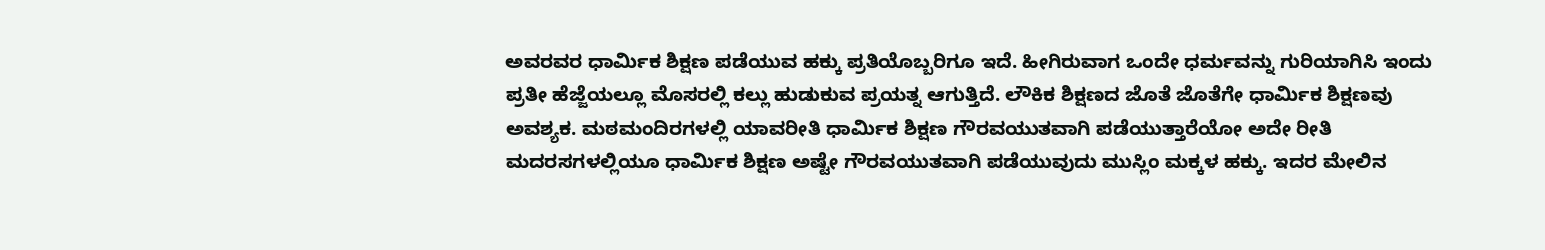ಅವರವರ ಧಾರ್ಮಿಕ ಶಿಕ್ಷಣ ಪಡೆಯುವ ಹಕ್ಕು ಪ್ರತಿಯೊಬ್ಬರಿಗೂ ಇದೆ. ಹೀಗಿರುವಾಗ ಒಂದೇ ಧರ್ಮವನ್ನು ಗುರಿಯಾಗಿಸಿ ಇಂದು ಪ್ರತೀ ಹೆಜ್ಜೆಯಲ್ಲೂ ಮೊಸರಲ್ಲಿ ಕಲ್ಲು ಹುಡುಕುವ ಪ್ರಯತ್ನ ಆಗುತ್ತಿದೆ. ಲೌಕಿಕ ಶಿಕ್ಷಣದ ಜೊತೆ ಜೊತೆಗೇ ಧಾರ್ಮಿಕ ಶಿಕ್ಷಣವು ಅವಶ್ಯಕ. ಮಠಮಂದಿರಗಳಲ್ಲಿ ಯಾವರೀತಿ ಧಾರ್ಮಿಕ ಶಿಕ್ಷಣ ಗೌರವಯುತವಾಗಿ ಪಡೆಯುತ್ತಾರೆಯೋ ಅದೇ ರೀತಿ ಮದರಸಗಳಲ್ಲಿಯೂ ಧಾರ್ಮಿಕ ಶಿಕ್ಷಣ ಅಷ್ಟೇ ಗೌರವಯುತವಾಗಿ ಪಡೆಯುವುದು ಮುಸ್ಲಿಂ ಮಕ್ಕಳ ಹಕ್ಕು. ಇದರ ಮೇಲಿನ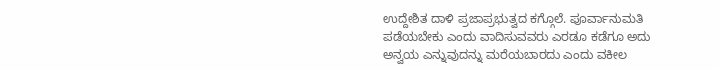ಉದ್ದೇಶಿತ ದಾಳಿ ಪ್ರಜಾಪ್ರಭುತ್ವದ ಕಗ್ಗೊಲೆ. ಪೂರ್ವಾನುಮತಿ ಪಡೆಯಬೇಕು ಎಂದು ವಾದಿಸುವವರು ಎರಡೂ ಕಡೆಗೂ ಅದು ಅನ್ವಯ ಎನ್ನುವುದನ್ನು ಮರೆಯಬಾರದು ಎಂದು ವಕೀಲ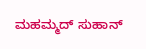ಮಹಮ್ಮದ್ ಸುಹಾನ್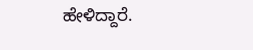ಹೇಳಿದ್ದಾರೆ.